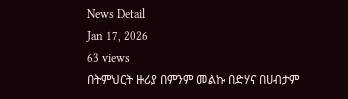News Detail
Jan 17, 2026
63 views
በትምህርት ዙሪያ በምንም መልኩ በድሃና በሀብታም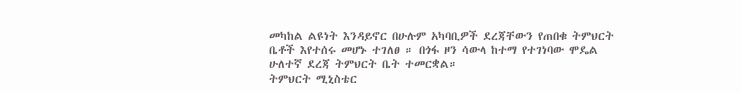መካከል ልዩነት እንዳይኖር በሁሉም አካባቢዎች ደረጃቸውን የጠበቁ ትምህርት ቤቶች እየተሰሩ መሆኑ ተገለፀ ። በጎፋ ዞን ሳውላ ከተማ የተገነባው ሞዴል ሁለተኛ ደረጃ ትምህርት ቤት ተመርቋል።
ትምህርት ሚኒስቴር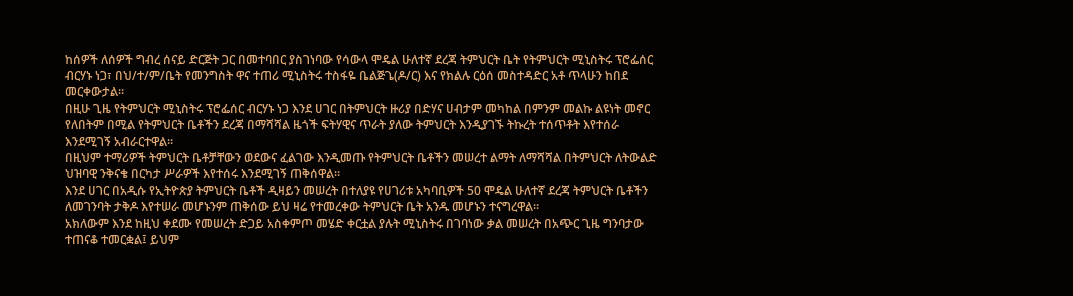ከሰዎች ለሰዎች ግብረ ሰናይ ድርጅት ጋር በመተባበር ያስገነባው የሳውላ ሞዴል ሁለተኛ ደረጃ ትምህርት ቤት የትምህርት ሚኒስትሩ ፕሮፌሰር ብርሃኑ ነጋ፣ በህ/ተ/ም/ቤት የመንግስት ዋና ተጠሪ ሚኒስትሩ ተስፋዬ ቤልጅጌ(ዶ/ር) እና የክልሉ ርዕሰ መስተዳድር አቶ ጥላሁን ከበደ መርቀውታል።
በዚሁ ጊዜ የትምህርት ሚኒስትሩ ፕሮፌሰር ብርሃኑ ነጋ እንደ ሀገር በትምህርት ዙሪያ በድሃና ሀብታም መካከል በምንም መልኩ ልዩነት መኖር የለበትም በሚል የትምህርት ቤቶችን ደረጃ በማሻሻል ዜጎች ፍትሃዊና ጥራት ያለው ትምህርት እንዲያገኙ ትኩረት ተሰጥቶት እየተሰራ እንደሚገኝ አብራርተዋል።
በዚህም ተማሪዎች ትምህርት ቤቶቻቸውን ወደውና ፈልገው እንዲመጡ የትምህርት ቤቶችን መሠረተ ልማት ለማሻሻል በትምህርት ለትውልድ ህዝባዊ ንቅናቄ በርካታ ሥራዎች እየተሰሩ እንደሚገኝ ጠቅሰዋል።
እንደ ሀገር በአዲሱ የኢትዮጵያ ትምህርት ቤቶች ዲዛይን መሠረት በተለያዩ የሀገሪቱ አካባቢዎች 50 ሞዴል ሁለተኛ ደረጃ ትምህርት ቤቶችን ለመገንባት ታቅዶ እየተሠራ መሆኑንም ጠቅሰው ይህ ዛሬ የተመረቀው ትምህርት ቤት አንዱ መሆኑን ተናግረዋል።
አክለውም እንደ ከዚህ ቀደሙ የመሠረት ድጋይ አስቀምጦ መሄድ ቀርቷል ያሉት ሚኒስትሩ በገባነው ቃል መሠረት በአጭር ጊዜ ግንባታው ተጠናቆ ተመርቋል፤ ይህም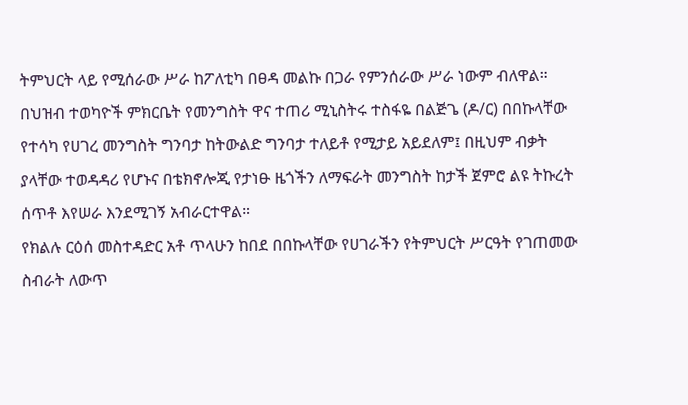ትምህርት ላይ የሚሰራው ሥራ ከፖለቲካ በፀዳ መልኩ በጋራ የምንሰራው ሥራ ነውም ብለዋል።
በህዝብ ተወካዮች ምክርቤት የመንግስት ዋና ተጠሪ ሚኒስትሩ ተስፋዬ በልጅጌ (ዶ/ር) በበኩላቸው የተሳካ የሀገረ መንግስት ግንባታ ከትውልድ ግንባታ ተለይቶ የሚታይ አይደለም፤ በዚህም ብቃት ያላቸው ተወዳዳሪ የሆኑና በቴክኖሎጂ የታነፁ ዜጎችን ለማፍራት መንግስት ከታች ጀምሮ ልዩ ትኩረት ሰጥቶ እየሠራ እንደሚገኝ አብራርተዋል።
የክልሉ ርዕሰ መስተዳድር አቶ ጥላሁን ከበደ በበኩላቸው የሀገራችን የትምህርት ሥርዓት የገጠመው ስብራት ለውጥ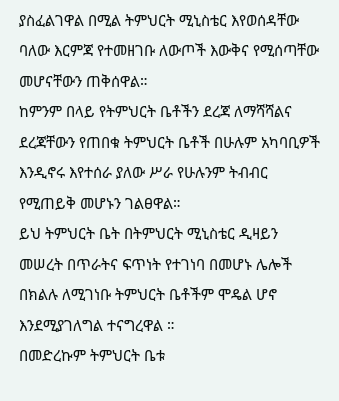ያስፈልገዋል በሚል ትምህርት ሚኒስቴር እየወሰዳቸው ባለው እርምጃ የተመዘገቡ ለውጦች እውቅና የሚሰጣቸው መሆናቸውን ጠቅሰዋል።
ከምንም በላይ የትምህርት ቤቶችን ደረጃ ለማሻሻልና ደረጃቸውን የጠበቁ ትምህርት ቤቶች በሁሉም አካባቢዎች እንዲኖሩ እየተሰራ ያለው ሥራ የሁሉንም ትብብር የሚጠይቅ መሆኑን ገልፀዋል።
ይህ ትምህርት ቤት በትምህርት ሚኒስቴር ዲዛይን መሠረት በጥራትና ፍጥነት የተገነባ በመሆኑ ሌሎች በክልሉ ለሚገነቡ ትምህርት ቤቶችም ሞዴል ሆኖ እንደሚያገለግል ተናግረዋል ።
በመድረኩም ትምህርት ቤቱ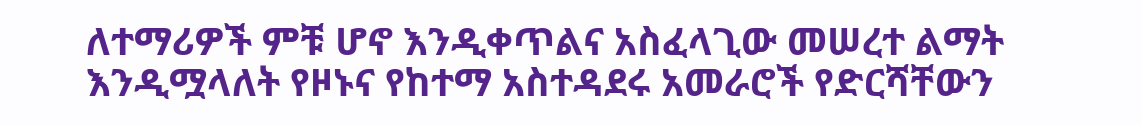ለተማሪዎች ምቹ ሆኖ እንዲቀጥልና አስፈላጊው መሠረተ ልማት እንዲሟላለት የዞኑና የከተማ አስተዳደሩ አመራሮች የድርሻቸውን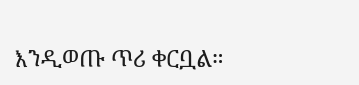እንዲወጡ ጥሪ ቀርቧል።